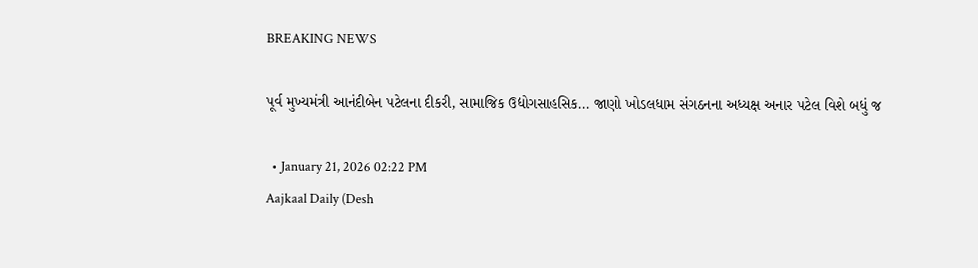BREAKING NEWS

પૂર્વ મુખ્યમંત્રી આનંદીબેન પટેલના દીકરી, સામાજિક ઉદ્યોગસાહસિક... જાણો ખોડલધામ સંગઠનના અધ્યક્ષ અનાર પટેલ વિશે બધું જ

  • January 21, 2026 02:22 PM
Aajkaal Daily (Desh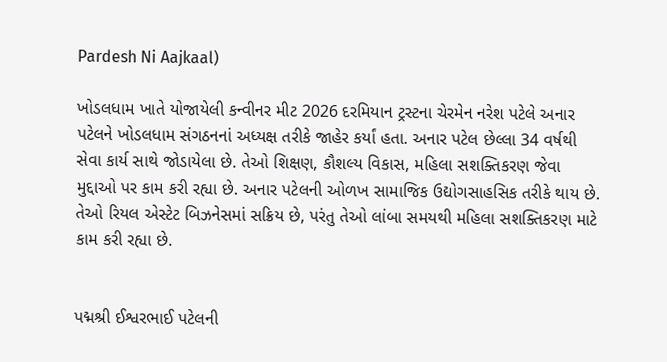Pardesh Ni Aajkaal)

ખોડલધામ ખાતે યોજાયેલી કન્વીનર મીટ 2026 દરમિયાન ટ્રસ્ટના ચેરમેન નરેશ પટેલે અનાર પટેલને ખોડલધામ સંગઠનનાં અધ્યક્ષ તરીકે જાહેર કર્યાં હતા. અનાર પટેલ છેલ્લા 34 વર્ષથી સેવા કાર્ય સાથે જોડાયેલા છે. તેઓ શિક્ષણ, કૌશલ્ય વિકાસ, મહિલા સશક્તિકરણ જેવા મુદ્દાઓ પર કામ કરી રહ્યા છે. અનાર પટેલની ઓળખ સામાજિક ઉદ્યોગસાહસિક તરીકે થાય છે. તેઓ રિયલ એસ્ટેટ બિઝનેસમાં સક્રિય છે, પરંતુ તેઓ લાંબા સમયથી મહિલા સશક્તિકરણ માટે કામ કરી રહ્યા છે.


પદ્મશ્રી ઈશ્વરભાઈ પટેલની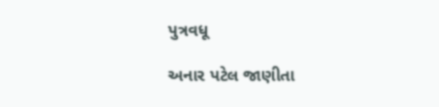પુત્રવધૂ

અનાર પટેલ જાણીતા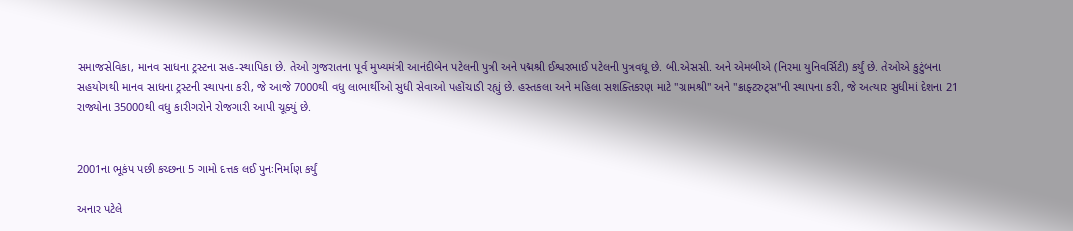સમાજસેવિકા, માનવ સાધના ટ્રસ્ટના સહ-સ્થાપિકા છે. તેઓ ગુજરાતના પૂર્વ મુખ્યમંત્રી આનંદીબેન પટેલની પુત્રી અને પદ્મશ્રી ઈશ્વરભાઈ પટેલની પુત્રવધૂ છે. બી.એસસી. અને એમબીએ (નિરમા યુનિવર્સિટી) કર્યું છે. તેઓએ કુટુંબના સહયોગથી માનવ સાધના ટ્રસ્ટની સ્થાપના કરી, જે આજે 7000થી વધુ લાભાર્થીઓ સુધી સેવાઓ પહોંચાડી રહ્યું છે. હસ્તકલા અને મહિલા સશક્તિકરણ માટે "ગ્રામશ્રી" અને "ક્રાફ્ટરુટ્સ"ની સ્થાપના કરી, જે અત્યાર સુધીમાં દેશના 21 રાજ્યોના 35000થી વધુ કારીગરોને રોજગારી આપી ચૂક્યું છે.


2001ના ભૂકંપ પછી કચ્છના 5 ગામો દત્તક લઈ પુનઃનિર્માણ કર્યું

અનાર પટેલે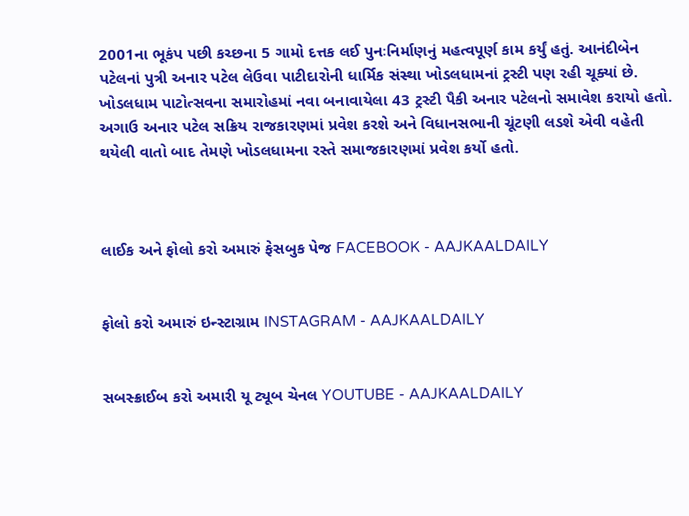2001ના ભૂકંપ પછી કચ્છના 5 ગામો દત્તક લઈ પુનઃનિર્માણનું મહત્વપૂર્ણ કામ કર્યું હતું. આનંદીબેન પટેલનાં પુત્રી અનાર પટેલ લેઉવા પાટીદારોની ધાર્મિક સંસ્થા ખોડલધામનાં ટ્રસ્ટી પણ રહી ચૂક્યાં છે. ખોડલધામ પાટોત્સવના સમારોહમાં નવા બનાવાયેલા 43 ટ્રસ્ટી પૈકી અનાર પટેલનો સમાવેશ કરાયો હતો. અગાઉ અનાર પટેલ સક્રિય રાજકારણમાં પ્રવેશ કરશે અને વિધાનસભાની ચૂંટણી લડશે એવી વહેતી થયેલી વાતો બાદ તેમણે ખોડલધામના રસ્તે સમાજકારણમાં પ્રવેશ કર્યો હતો.



લાઈક અને ફોલો કરો અમારું ફેસબુક પેજ FACEBOOK - AAJKAALDAILY


ફોલો કરો અમારું ઇન્સ્ટાગ્રામ INSTAGRAM - AAJKAALDAILY


સબસ્ક્રાઈબ કરો અમારી યૂ ટ્યૂબ ચેનલ YOUTUBE - AAJKAALDAILY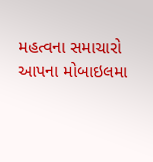મહત્વના સમાચારો આપના મોબાઇલમા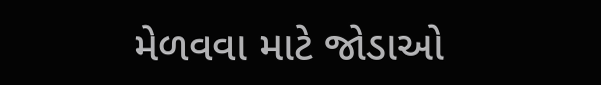મેળવવા માટે જોડાઓ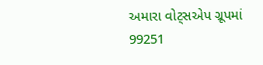અમારા વોટ્સએપ ગ્રૂપમાં  99251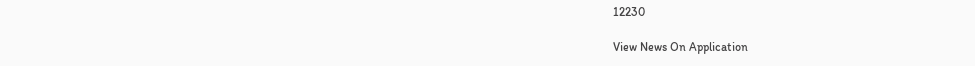12230

View News On Application